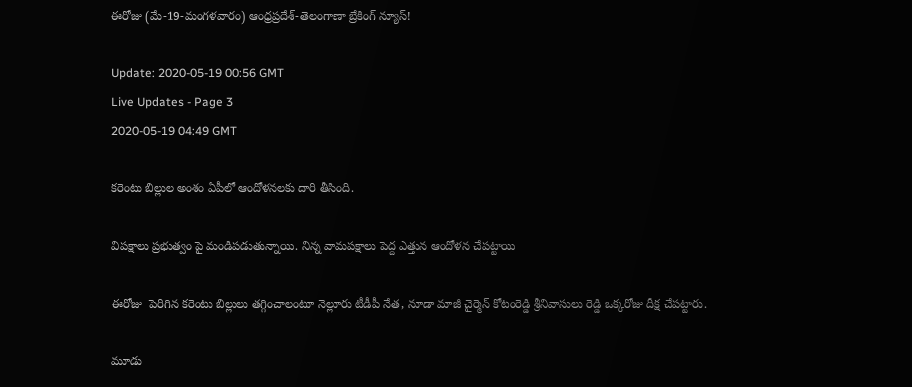ఈరోజు (మే-19-మంగళవారం) ఆంధ్రప్రదేశ్-తెలంగాణా బ్రేకింగ్ న్యూస్!

Update: 2020-05-19 00:56 GMT
Live Updates - Page 3
2020-05-19 04:49 GMT

కరెంటు బిల్లుల అంశం ఏపీలో ఆందోళనలకు దారి తీసింది.

విపక్షాలు ప్రభుత్వం పై మండిపడుతున్నాయి. నిన్న వామపక్షాలు పెద్ద ఎత్తున ఆందోళన చేపట్టాయి

ఈరోజు  పెరిగిన కరెంటు బిల్లులు తగ్గించాలంటూ నెల్లూరు టీడీపీ నేత, నూడా మాజీ చైర్మెన్ కోటంరెడ్డి శ్రీనివాసులు రెడ్డి ఒక్కరోజు దీక్ష చేపట్టారు.

మూడు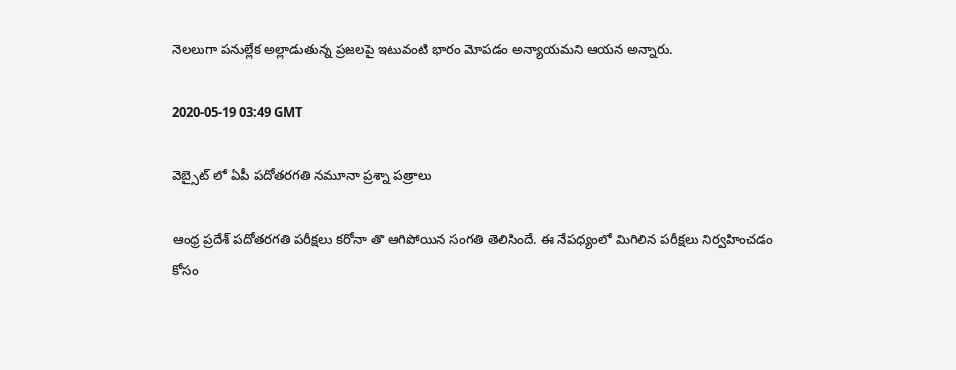నెలలుగా పనుల్లేక అల్లాడుతున్న ప్రజలపై ఇటువంటి భారం మోపడం అన్యాయమని ఆయన అన్నారు.

2020-05-19 03:49 GMT

వెబ్సైట్ లో ఏపీ పదోతరగతి నమూనా ప్రశ్నా పత్రాలు

ఆంధ్ర ప్రదేశ్ పదోతరగతి పరీక్షలు కరోనా తొ ఆగిపోయిన సంగతి తెలిసిందే. ఈ నేపధ్యంలో మిగిలిన పరీక్షలు నిర్వహించడం కోసం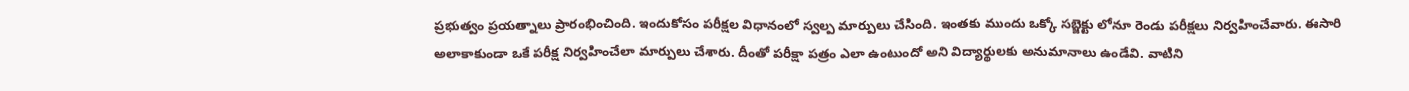ప్రభుత్వం ప్రయత్నాలు ప్రారంభించింది. ఇందుకోసం పరీక్షల విధానంలో స్వల్ప మార్పులు చేసింది. ఇంతకు ముందు ఒక్కో సబ్జెక్టు లోనూ రెండు పరీక్షలు నిర్వహించేవారు. ఈసారి అలాకాకుండా ఒకే పరీక్ష నిర్వహించేలా మార్పులు చేశారు. దీంతో పరీక్షా పత్రం ఎలా ఉంటుందో అని విద్యార్థులకు అనుమానాలు ఉండేవి. వాటిని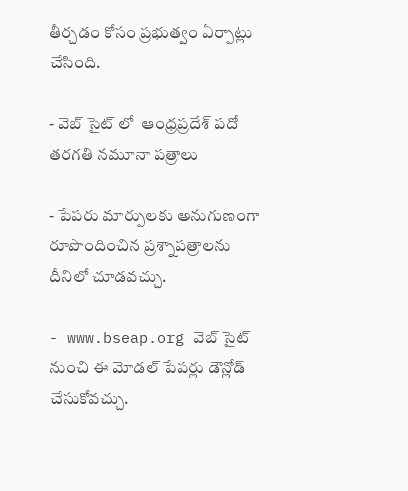తీర్చడం కోసం ప్రభుత్వం ఏర్పాట్లు చేసింది.

- వెబ్ సైట్ లో  ఆంధ్రప్రదేశ్ పదో తరగతి నమూనా పత్రాలు

- పేపరు మార్పులకు అనుగుణంగా రూపొందించిన ప్రశ్నాపత్రాలను దీనిలో చూడవచ్చు.

- www.bseap.org వెబ్ సైట్ నుంచి ఈ మోడల్ పేపర్లు డౌన్లోడ్ చేసుకోవచ్చు.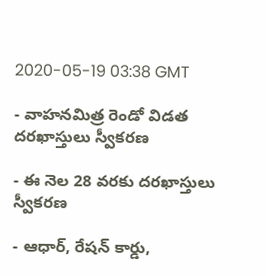2020-05-19 03:38 GMT

- వాహనమిత్ర రెండో విడత దరఖాస్తులు స్వీకరణ

- ఈ నెల 28 వరకు దరఖాస్తులు స్వీకరణ

- ఆధార్, రేషన్ కార్డు,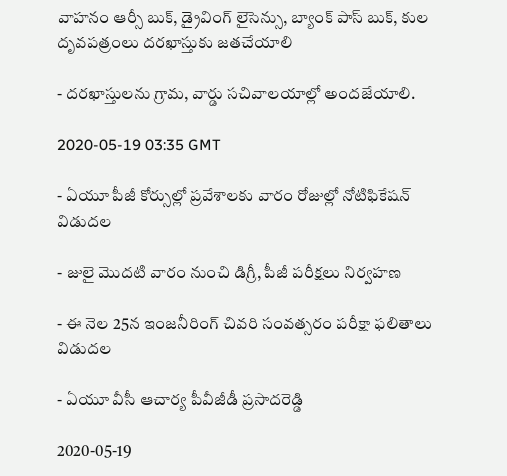వాహనం ఆర్సీ బుక్, డ్రైవింగ్ లైసెన్సు, బ్యాంక్ పాస్ బుక్, కుల దృవపత్రంలు దరఖాస్తుకు జతచేయాలి

- దరఖాస్తులను గ్రామ, వార్డు సచివాలయాల్లో అందజేయాలి.

2020-05-19 03:35 GMT

- ఏయూ పీజీ కోర్సుల్లో ప్రవేశాలకు వారం రోజుల్లో నోటిఫికేషన్ విడుదల

- జులై మొదటి వారం నుంచి డిగ్రీ, పీజీ పరీక్షలు నిర్వహణ

- ఈ నెల 25న ఇంజనీరింగ్ చివరి సంవత్సరం పరీక్షా ఫలితాలు విడుదల

- ఏయూ వీసీ ఆచార్య పీవీజీడీ ప్రసాదరెడ్డి

2020-05-19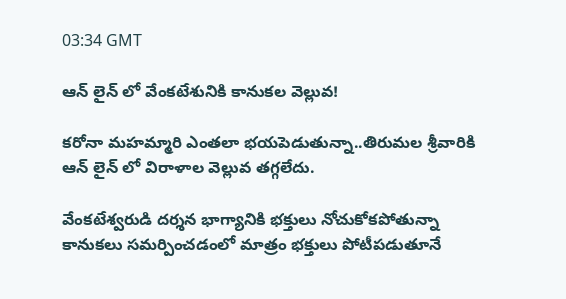03:34 GMT

ఆన్ లైన్ లో వేంకటేశునికి కానుకల వెల్లువ!

కరోనా మహమ్మారి ఎంతలా భయపెడుతున్నా..తిరుమల శ్రీవారికి ఆన్ లైన్ లో విరాళాల వెల్లువ తగ్గలేదు.

వేంకటేశ్వరుడి దర్శన భాగ్యానికి భక్తులు నోచుకోకపోతున్నా కానుకలు సమర్పించడంలో మాత్రం భక్తులు పోటీపడుతూనే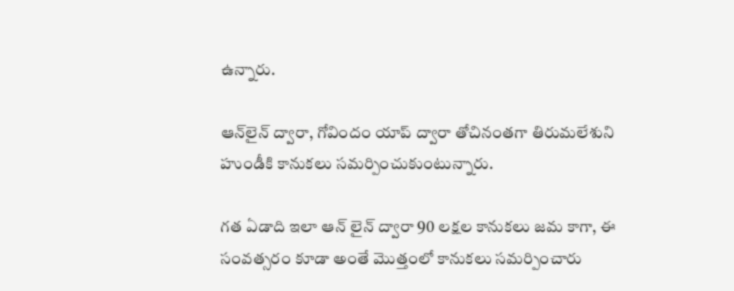ఉన్నారు.

ఆన్‌లైన్ ద్వారా, గోవిందం యాప్ ద్వారా తోచినంతగా తిరుమలేశుని హుండీకి కానుకలు సమర్పించుకుంటున్నారు.

గత ఏడాది ఇలా ఆన్ లైన్ ద్వారా 90 లక్షల కానుకలు జమ కాగా, ఈ సంవత్సరం కూడా అంతే మొత్తంలో కానుకలు సమర్పించారు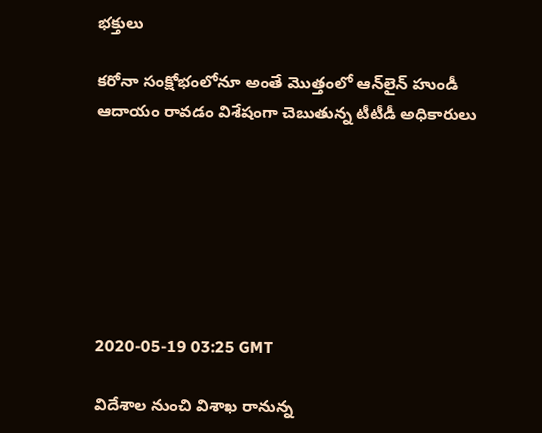భక్తులు

కరోనా సంక్షోభంలోనూ అంతే మొత్తంలో ఆన్‌లైన్ హుండీ ఆదాయం రావడం విశేషంగా చెబుతున్న టీటీడీ అధికారులు







2020-05-19 03:25 GMT

విదేశాల నుంచి విశాఖ రానున్న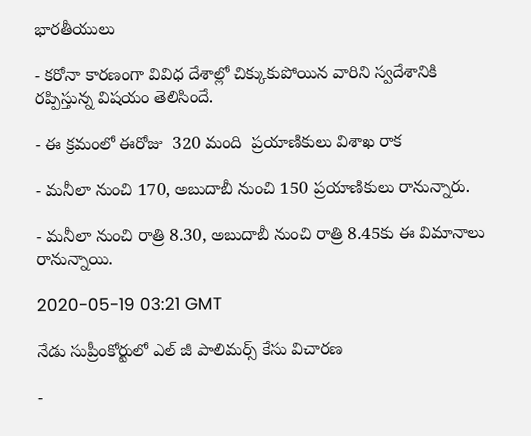భారతీయులు

- కరోనా కారణంగా వివిధ దేశాల్లో చిక్కుకుపోయిన వారిని స్వదేశానికి రప్పిస్తున్న విషయం తెలిసిందే.

- ఈ క్రమంలో ఈరోజు  320 మంది  ప్రయాణికులు విశాఖ రాక

- మనీలా నుంచి 170, అబుదాబీ నుంచి 150 ప్రయాణికులు రానున్నారు.

- మనీలా నుంచి రాత్రి 8.30, అబుదాబీ నుంచి రాత్రి 8.45కు ఈ విమానాలు రానున్నాయి.

2020-05-19 03:21 GMT

నేడు సుప్రీంకోర్టులో ఎల్ జీ పాలిమర్స్ కేసు విచారణ

-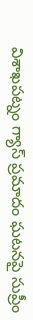విశాఖపట్నం గ్యాస్ ప్రమాదం ఘటనపై సుప్రీం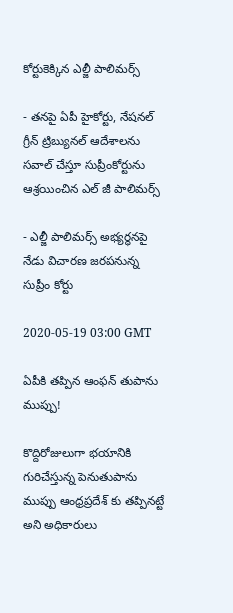కోర్టుకెక్కిన ఎల్జీ పాలిమర్స్

- తనపై ఏపీ హైకోర్టు, నేషనల్ గ్రీన్ ట్రిబ్యునల్ ఆదేశాలను సవాల్ చేస్తూ సుప్రీంకోర్టును ఆశ్రయించిన ఎల్ జీ పాలిమర్స్

- ఎల్జీ పాలిమర్స్ అభ్యర్ధనపై నేడు విచారణ జరపనున్న సుప్రీం కోర్టు

2020-05-19 03:00 GMT

ఏపీకి తప్పిన ఆంఫన్ తుపాను ముప్పు!

కొద్దిరోజులుగా భయానికి గురిచేస్తున్న పెనుతుపాను ముప్పు ఆంధ్రప్రదేశ్ కు తప్పినట్టే అని అధికారులు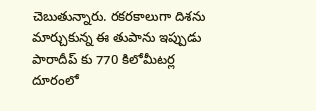చెబుతున్నారు. రకరకాలుగా దిశను మార్చుకున్న ఈ తుపాను ఇప్పుడు పారాదీప్ కు 770 కిలోమీటర్ల దూరంలో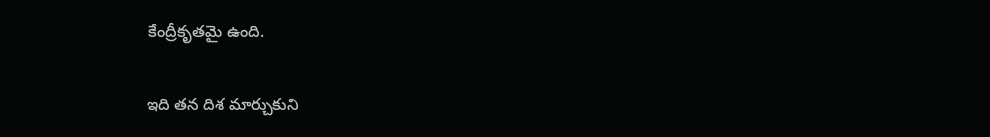కేంద్రీకృతమై ఉంది.

ఇది తన దిశ మార్చుకుని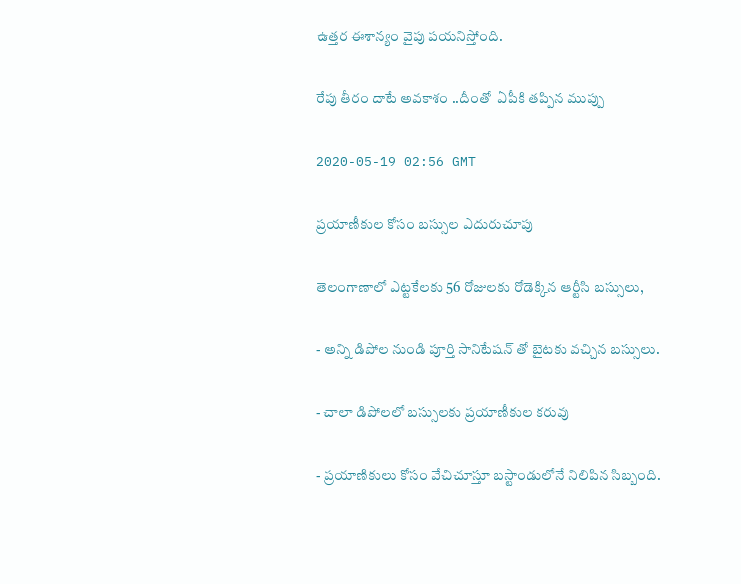ఉత్తర ఈశాన్యం వైపు పయనిస్తోంది.

రేపు తీరం దాటే అవకాశం ..దీంతో  ఏపీకి తప్పిన ముప్పు

2020-05-19 02:56 GMT

ప్రయాణీకుల కోసం బస్సుల ఎదురుచూపు

తెలంగాణాలో ఎట్టకేలకు 56 రోజులకు రోడెక్కిన ఆర్టీసి బస్సులు,

- అన్ని డిపోల నుండి పూర్తి సానిటేషన్ తో బైటకు వచ్చిన బస్సులు.

- చాలా డిపోలలో బస్సులకు ప్రయాణీకుల కరువు

- ప్రయాణికులు కోసం వేచిచూస్తూ బస్టాండులోనే నిలిపిన సిబ్బంది.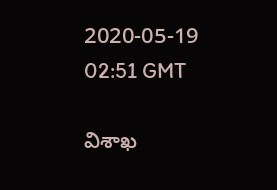2020-05-19 02:51 GMT

విశాఖ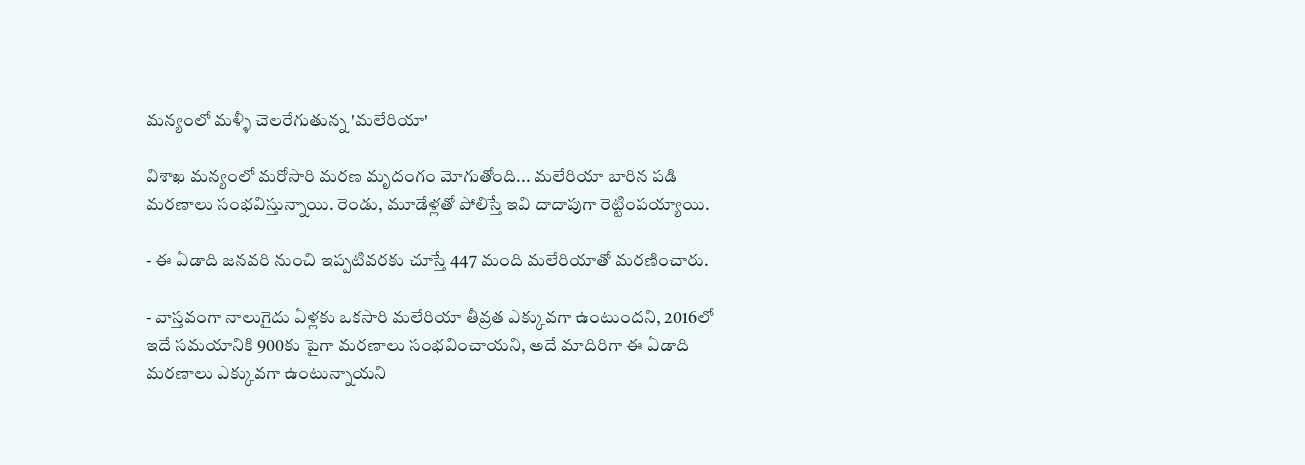మన్యంలో మళ్ళీ చెలరేగుతున్న 'మలేరియా'

విశాఖ మన్యంలో మరోసారి మరణ మృదంగం మోగుతోంది... మలేరియా బారిన పడి మరణాలు సంభవిస్తున్నాయి. రెండు, మూడేళ్లతో పోలిస్తే ఇవి దాదాపుగా రెట్టింపయ్యాయి.

- ఈ ఏడాది జనవరి నుంచి ఇప్పటివరకు చూస్తే 447 మంది మలేరియాతో మరణించారు.

- వాస్తవంగా నాలుగైదు ఏళ్లకు ఒకసారి మలేరియా తీవ్రత ఎక్కువగా ఉంటుందని, 2016లో ఇదే సమయానికి 900కు పైగా మరణాలు సంభవించాయని, అదే మాదిరిగా ఈ ఏడాది మరణాలు ఎక్కువగా ఉంటున్నాయని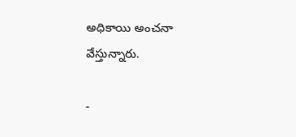అధికాయి అంచనా వేస్తున్నారు.

-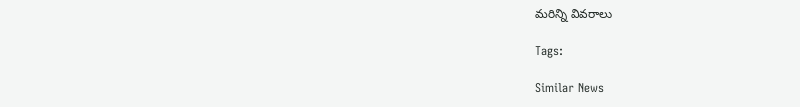మరిన్ని వివరాలు

Tags:

Similar News